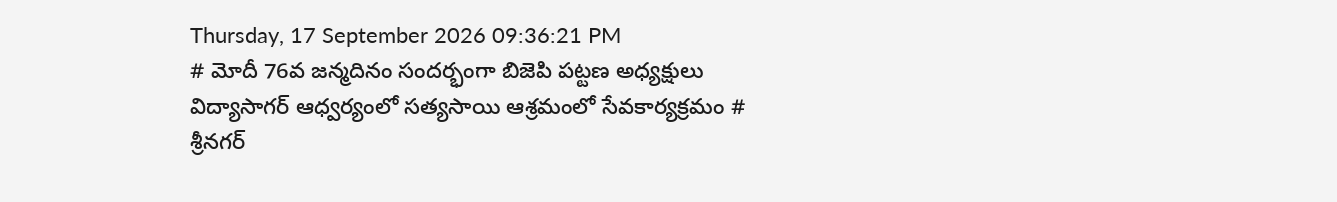Thursday, 17 September 2026 09:36:21 PM
# మోదీ 76వ జన్మదినం సందర్భంగా బిజెపి పట్టణ అధ్యక్షులు విద్యాసాగర్ ఆధ్వర్యంలో సత్యసాయి ఆశ్రమంలో సేవకార్యక్రమం # శ్రీనగర్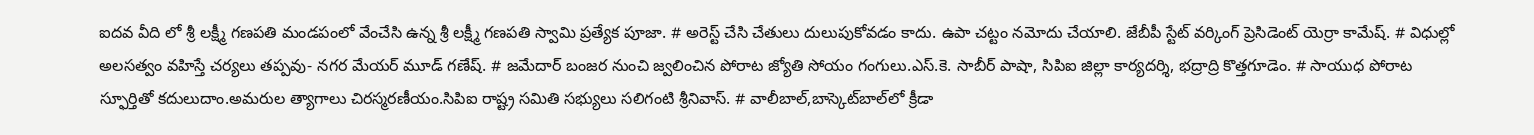ఐదవ వీది లో శ్రీ లక్ష్మీ గణపతి మండపంలో వేంచేసి ఉన్న శ్రీ లక్ష్మీ గణపతి స్వామి ప్రత్యేక పూజా. # అరెస్ట్ చేసి చేతులు దులుపుకోవడం కాదు. ఉపా చట్టం నమోదు చేయాలి. జేబీపీ స్టేట్ వర్కింగ్ ప్రెసిడెంట్ యెర్రా కామేష్. # విధుల్లో అలసత్వం వహిస్తే చర్యలు తప్పవు- నగర మేయర్ మూడ్ గణేష్. # జమేదార్ బంజర నుంచి జ్వలించిన పోరాట జ్యోతి సోయం గంగులు.ఎస్.కె. సాబీర్ పాషా, సిపిఐ జిల్లా కార్యదర్శి, భద్రాద్రి కొత్తగూడెం. # సాయుధ పోరాట స్ఫూర్తితో కదులుదాం.అమరుల త్యాగాలు చిరస్మరణీయం.సిపిఐ రాష్ట్ర సమితి సభ్యులు సలిగంటి శ్రీనివాస్. # వాలీబాల్‌,బాస్కెట్‌బాల్‌లో క్రీడా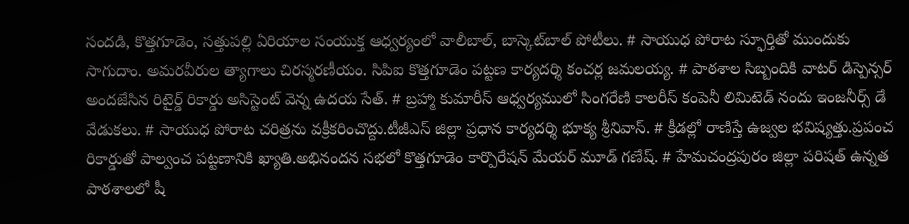సందడి, కొత్తగూడెం, సత్తుపల్లి ఏరియాల సంయుక్త ఆధ్వర్యంలో వాలీబాల్, బాస్కెట్‌బాల్ పోటీలు. # సాయుధ పోరాట స్ఫూర్తితో ముందుకు సాగుదాం. అమరవీరుల త్యాగాలు చిరస్మరణీయం. సిపిఐ కొత్తగూడెం పట్టణ కార్యదర్శి కంచర్ల జమలయ్య. # పాఠశాల సిబ్బందికి వాటర్ డిస్పెన్సర్ అందజేసిన రిటైర్డ్ రికార్డు అసిస్టెంట్ వెన్న ఉదయ సేత్. # బ్రహ్మా కుమారీస్ ఆధ్వర్యములో సింగరేణి కాలరీస్ కంపెనీ లిమిటెడ్ నందు ఇంజనీర్స్ డే వేడుకలు. # సాయుధ పోరాట చరిత్రను వక్రీకరించొద్దు.టీజీఎస్ జిల్లా ప్రధాన కార్యదర్శి భూక్య శ్రీనివాస్. # క్రీడల్లో రాణిస్తే ఉజ్వల భవిష్యత్తు.ప్రపంచ రికార్డుతో పాల్వంచ పట్టణానికి ఖ్యాతి.అభినందన సభలో కొత్తగూడెం కార్పొరేషన్ మేయర్ మూడ్ గణేష్. # హేమచంద్రపురం జిల్లా పరిషత్ ఉన్నత పాఠశాలలో షీ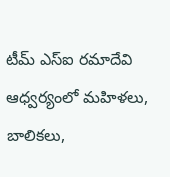టీమ్‌ ఎస్‌ఐ రమాదేవి ఆధ్వర్యంలో మహిళలు, బాలికలు,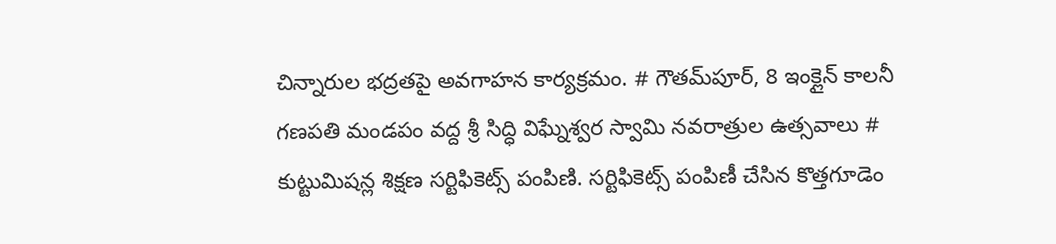చిన్నారుల భద్రతపై అవగాహన కార్యక్రమం. # గౌతమ్‌పూర్, 8 ఇంక్లైన్ కాలనీ గణపతి మండపం వద్ద శ్రీ సిద్ధి విఘ్నేశ్వర స్వామి నవరాత్రుల ఉత్సవాలు # కుట్టుమిషన్ల శిక్షణ సర్టిఫికెట్స్ పంపిణి. సర్టిఫికెట్స్ పంపిణీ చేసిన కొత్తగూడెం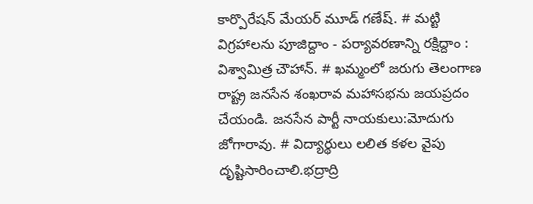కార్పొరేషన్ మేయర్ మూడ్ గణేష్. # మట్టి విగ్రహాలను పూజిద్దాం - పర్యావరణాన్ని రక్షిద్దాం : విశ్వామిత్ర చౌహాన్. # ఖమ్మంలో జరుగు తెలంగాణ రాష్ట్ర జనసేన శంఖరావ మహాసభను జయప్రదం చేయండి. జనసేన పార్టీ నాయకులు:మోదుగు జోగారావు. # విద్యార్థులు లలిత కళల వైపు దృష్టిసారించాలి.భద్రాద్రి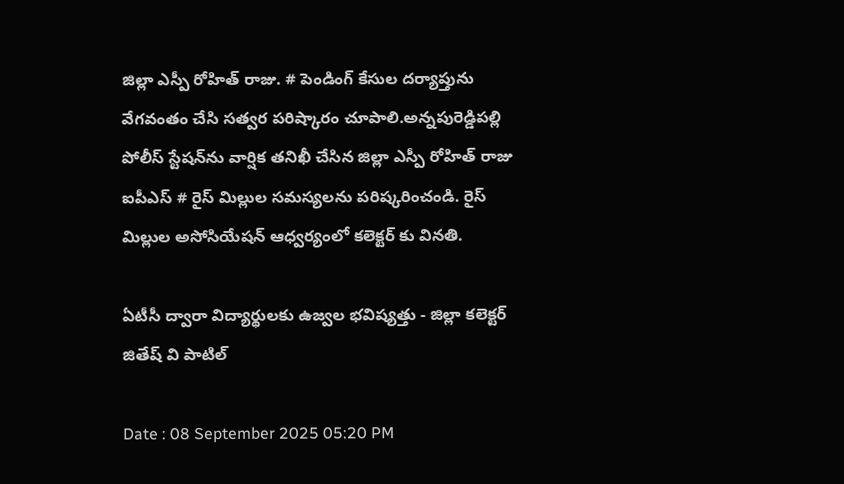జిల్లా ఎస్పీ రోహిత్ రాజు. # పెండింగ్ కేసుల దర్యాప్తును వేగవంతం చేసి సత్వర పరిష్కారం చూపాలి.అన్నపురెడ్డిపల్లి పోలీస్ స్టేషన్‌ను వార్షిక తనిఖీ చేసిన జిల్లా ఎస్పీ రోహిత్ రాజు ఐపీఎస్ # రైస్ మిల్లుల సమస్యలను పరిష్కరించండి. రైస్ మిల్లుల అసోసియేషన్ ఆధ్వర్యంలో కలెక్టర్ కు వినతి.

ఏటీసీ ద్వారా విద్యార్థులకు ఉజ్వల భవిష్యత్తు - జిల్లా కలెక్టర్ జితేష్ వి పాటిల్

Date : 08 September 2025 05:20 PM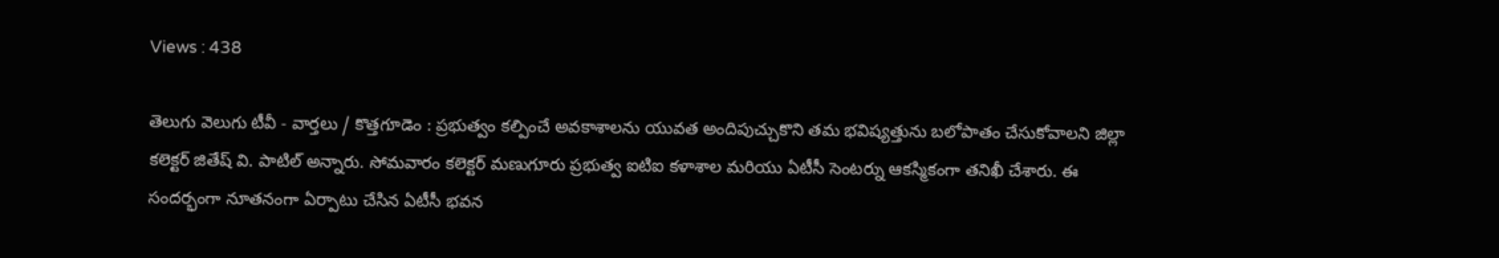Views : 438

తెలుగు వెలుగు టీవీ - వార్తలు / కొత్తగూడెం : ప్రభుత్వం కల్పించే అవకాశాలను యువత అందిపుచ్చుకొని తమ భవిష్యత్తును బలోపాతం చేసుకోవాలని జిల్లా కలెక్టర్ జితేష్ వి. పాటిల్ అన్నారు. సోమవారం కలెక్టర్ మణుగూరు ప్రభుత్వ ఐటిఐ కళాశాల మరియు ఏటీసీ సెంటర్ను ఆకస్మికంగా తనిఖీ చేశారు. ఈ సందర్భంగా నూతనంగా ఏర్పాటు చేసిన ఏటీసీ భవన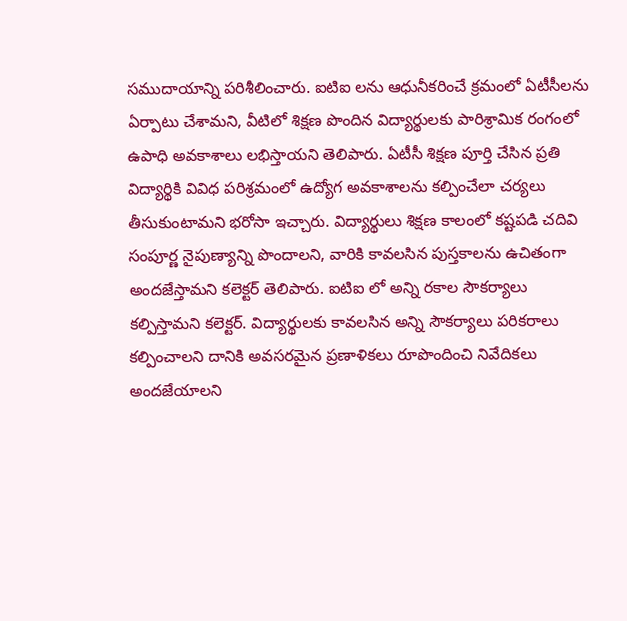సముదాయాన్ని పరిశీలించారు. ఐటిఐ లను ఆధునీకరించే క్రమంలో ఏటీసీలను ఏర్పాటు చేశామని, వీటిలో శిక్షణ పొందిన విద్యార్థులకు పారిశ్రామిక రంగంలో ఉపాధి అవకాశాలు లభిస్తాయని తెలిపారు. ఏటీసీ శిక్షణ పూర్తి చేసిన ప్రతి విద్యార్థికి వివిధ పరిశ్రమంలో ఉద్యోగ అవకాశాలను కల్పించేలా చర్యలు తీసుకుంటామని భరోసా ఇచ్చారు. విద్యార్థులు శిక్షణ కాలంలో కష్టపడి చదివి సంపూర్ణ నైపుణ్యాన్ని పొందాలని, వారికి కావలసిన పుస్తకాలను ఉచితంగా అందజేస్తామని కలెక్టర్ తెలిపారు. ఐటిఐ లో అన్ని రకాల సౌకర్యాలు కల్పిస్తామని కలెక్టర్. విద్యార్థులకు కావలసిన అన్ని సౌకర్యాలు పరికరాలు కల్పించాలని దానికి అవసరమైన ప్రణాళికలు రూపొందించి నివేదికలు అందజేయాలని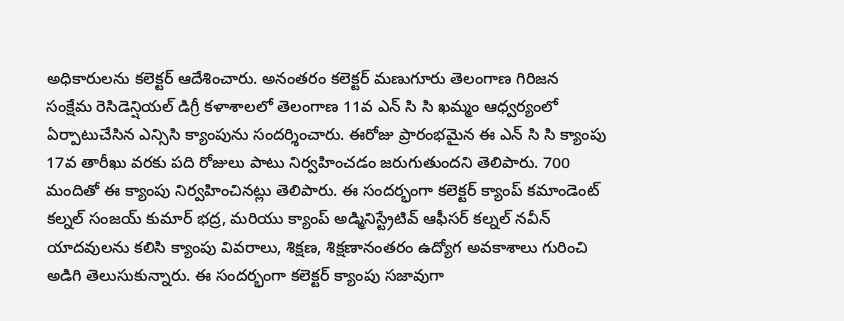అధికారులను కలెక్టర్ ఆదేశించారు. అనంతరం కలెక్టర్ మణుగూరు తెలంగాణ గిరిజన సంక్షేమ రెసిడెన్షియల్ డిగ్రీ కళాశాలలో తెలంగాణ 11వ ఎన్ సి సి ఖమ్మం ఆధ్వర్యంలో ఏర్పాటుచేసిన ఎన్సిసి క్యాంపును సందర్శించారు. ఈరోజు ప్రారంభమైన ఈ ఎన్ సి సి క్యాంపు 17వ తారీఖు వరకు పది రోజులు పాటు నిర్వహించడం జరుగుతుందని తెలిపారు. 700 మందితో ఈ క్యాంపు నిర్వహించినట్లు తెలిపారు. ఈ సందర్భంగా కలెక్టర్ క్యాంప్ కమాండెంట్ కల్నల్ సంజయ్ కుమార్ భద్ర, మరియు క్యాంప్ అడ్మినిస్ట్రేటివ్ ఆఫీసర్ కల్నల్ నవీన్ యాదవులను కలిసి క్యాంపు వివరాలు, శిక్షణ, శిక్షణానంతరం ఉద్యోగ అవకాశాలు గురించి అడిగి తెలుసుకున్నారు. ఈ సందర్భంగా కలెక్టర్ క్యాంపు సజావుగా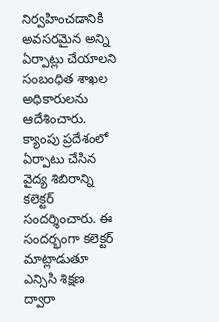నిర్వహించడానికి అవసరమైన అన్ని ఏర్పాట్లు చేయాలని సంబంధిత శాఖల అధికారులను ఆదేశించారు. క్యాంపు ప్రదేశంలో ఏర్పాటు చేసిన వైద్య శిబిరాన్ని కలెక్టర్ సందర్శించారు. ఈ సందర్భంగా కలెక్టర్ మాట్లాడుతూ ఎన్సిసి శిక్షణ ద్వారా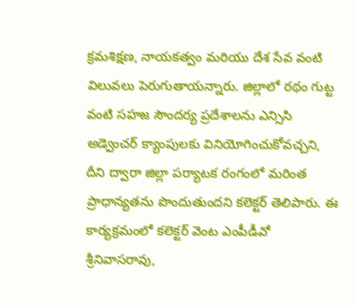క్రమశిక్షణ, నాయకత్వం మరియు దేశ సేవ వంటి విలువలు పెరుగుతాయన్నారు. జిల్లాలో రథం గుట్ట వంటి సహజ సౌందర్య ప్రదేశాలను ఎన్సిసి అడ్వెంచర్ క్యాంపులకు వినియోగించుకోవచ్చని, దీని ద్వారా జిల్లా పర్యాటక రంగంలో మరింత ప్రాధాన్యతను పొందుతుందని కలెక్టర్ తెలిపారు. ఈ కార్యక్రమంలో కలెక్టర్ వెంట ఎంపీడీవో శ్రీనివాసరావు,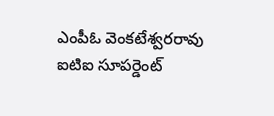ఎంపీఓ వెంకటేశ్వరరావు ఐటిఐ సూపర్డెంట్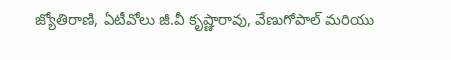జ్యోతిరాణి, ఏటీవోలు జీ.వీ కృష్ణారావు, వేణుగోపాల్ మరియు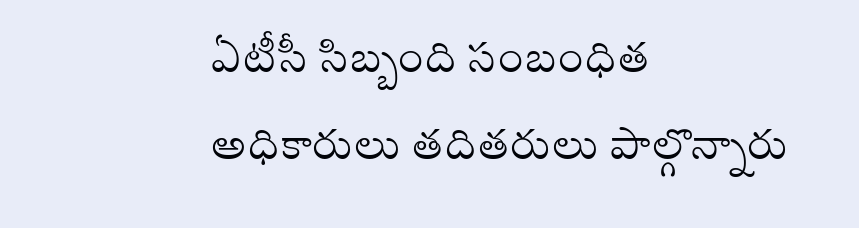ఏటీసీ సిబ్బంది సంబంధిత అధికారులు తదితరులు పాల్గొన్నారు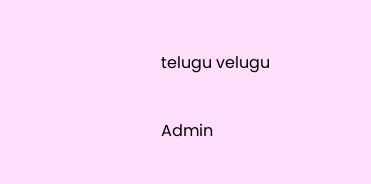telugu velugu

Admin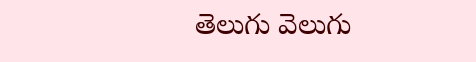తెలుగు వెలుగు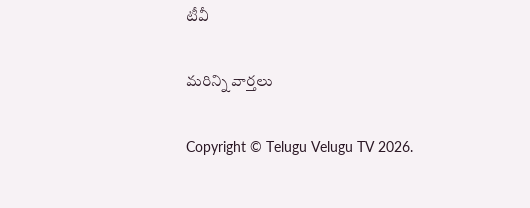టీవీ

మరిన్ని వార్తలు

Copyright © Telugu Velugu TV 2026.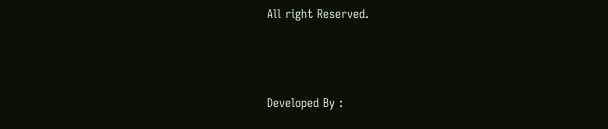All right Reserved.



Developed By :